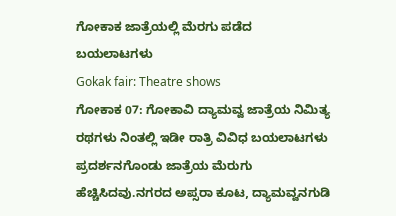ಗೋಕಾಕ ಜಾತ್ರೆಯಲ್ಲಿ ಮೆರಗು ಪಡೆದ ಬಯಲಾಟಗಳು
Gokak fair: Theatre shows
ಗೋಕಾಕ 07: ಗೋಕಾವಿ ದ್ಯಾಮವ್ವ ಜಾತ್ರೆಯ ನಿಮಿತ್ಯ ರಥಗಳು ನಿಂತಲ್ಲಿ ಇಡೀ ರಾತ್ರಿ ವಿವಿಧ ಬಯಲಾಟಗಳು ಪ್ರದರ್ಶನಗೊಂಡು ಜಾತ್ರೆಯ ಮೆರುಗು ಹೆಚ್ಚಿಸಿದವು.ನಗರದ ಅಪ್ಸರಾ ಕೂಟ, ದ್ಯಾಮವ್ವನಗುಡಿ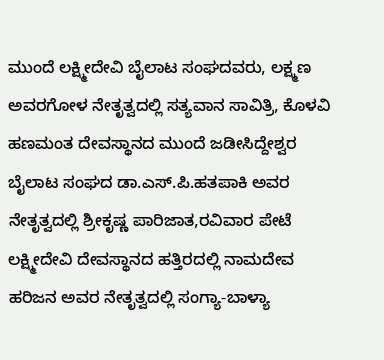ಮುಂದೆ ಲಕ್ಷ್ಮೀದೇವಿ ಬೈಲಾಟ ಸಂಘದವರು, ಲಕ್ಷ್ಮಣ ಅವರಗೋಳ ನೇತೃತ್ವದಲ್ಲಿ ಸತ್ಯವಾನ ಸಾವಿತ್ರಿ, ಕೊಳವಿ ಹಣಮಂತ ದೇವಸ್ಥಾನದ ಮುಂದೆ ಜಡೀಸಿದ್ದೇಶ್ವರ ಬೈಲಾಟ ಸಂಘದ ಡಾ.ಎಸ್.ಪಿ.ಹತಪಾಕಿ ಅವರ ನೇತೃತ್ವದಲ್ಲಿ ಶ್ರೀಕೃಷ್ಣ ಪಾರಿಜಾತ,ರವಿವಾರ ಪೇಟೆ ಲಕ್ಷ್ಮೀದೇವಿ ದೇವಸ್ಥಾನದ ಹತ್ತಿರದಲ್ಲಿ ನಾಮದೇವ ಹರಿಜನ ಅವರ ನೇತೃತ್ವದಲ್ಲಿ ಸಂಗ್ಯಾ-ಬಾಳ್ಯಾ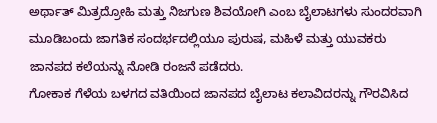ಅರ್ಥಾತ್ ಮಿತ್ರದ್ರೋಹಿ ಮತ್ತು ನಿಜಗುಣ ಶಿವಯೋಗಿ ಎಂಬ ಬೈಲಾಟಗಳು ಸುಂದರವಾಗಿ ಮೂಡಿಬಂದು ಜಾಗತಿಕ ಸಂದರ್ಭದಲ್ಲಿಯೂ ಪುರುಷ, ಮಹಿಳೆ ಮತ್ತು ಯುವಕರು ಜಾನಪದ ಕಲೆಯನ್ನು ನೋಡಿ ರಂಜನೆ ಪಡೆದರು.
ಗೋಕಾಕ ಗೆಳೆಯ ಬಳಗದ ವತಿಯಿಂದ ಜಾನಪದ ಬೈಲಾಟ ಕಲಾವಿದರನ್ನು ಗೌರವಿಸಿದ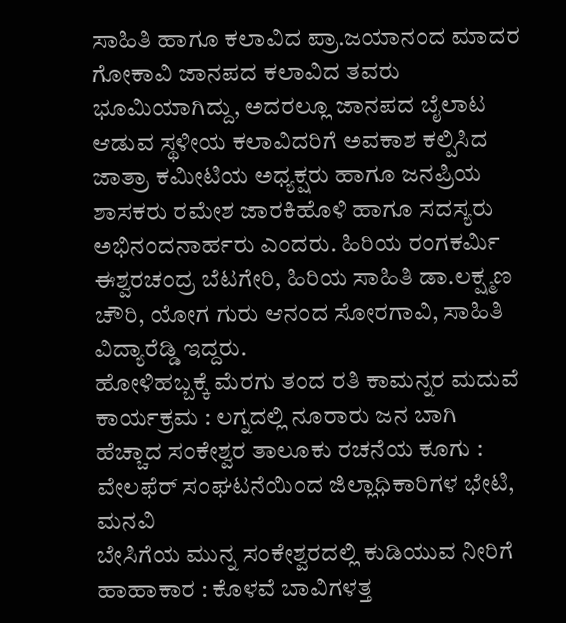ಸಾಹಿತಿ ಹಾಗೂ ಕಲಾವಿದ ಪ್ರಾ.ಜಯಾನಂದ ಮಾದರ ಗೋಕಾವಿ ಜಾನಪದ ಕಲಾವಿದ ತವರು ಭೂಮಿಯಾಗಿದ್ದು, ಅದರಲ್ಲೂ ಜಾನಪದ ಬೈಲಾಟ ಆಡುವ ಸ್ಥಳೀಯ ಕಲಾವಿದರಿಗೆ ಅವಕಾಶ ಕಲ್ಪಿಸಿದ ಜಾತ್ರಾ ಕಮೀಟಿಯ ಅಧ್ಯಕ್ಷರು ಹಾಗೂ ಜನಪ್ರಿಯ ಶಾಸಕರು ರಮೇಶ ಜಾರಕಿಹೊಳಿ ಹಾಗೂ ಸದಸ್ಯರು ಅಭಿನಂದನಾರ್ಹರು ಎಂದರು. ಹಿರಿಯ ರಂಗಕರ್ಮಿ ಈಶ್ವರಚಂದ್ರ ಬೆಟಗೇರಿ, ಹಿರಿಯ ಸಾಹಿತಿ ಡಾ.ಲಕ್ಷ್ಮಣ ಚೌರಿ, ಯೋಗ ಗುರು ಆನಂದ ಸೋರಗಾವಿ, ಸಾಹಿತಿ ವಿದ್ಯಾರೆಡ್ಡಿ ಇದ್ದರು.
ಹೋಳಿಹಬ್ಬಕ್ಕೆ ಮೆರಗು ತಂದ ರತಿ ಕಾಮನ್ನರ ಮದುವೆ ಕಾರ್ಯಕ್ರಮ : ಲಗ್ನದಲ್ಲಿ ನೂರಾರು ಜನ ಬಾಗಿ
ಹೆಚ್ಚಾದ ಸಂಕೇಶ್ವರ ತಾಲೂಕು ರಚನೆಯ ಕೂಗು : ವೇಲಫೆರ್ ಸಂಘಟನೆಯಿಂದ ಜಿಲ್ಲಾಧಿಕಾರಿಗಳ ಭೇಟಿ, ಮನವಿ
ಬೇಸಿಗೆಯ ಮುನ್ನ ಸಂಕೇಶ್ವರದಲ್ಲಿ ಕುಡಿಯುವ ನೀರಿಗೆ ಹಾಹಾಕಾರ : ಕೊಳವೆ ಬಾವಿಗಳತ್ತ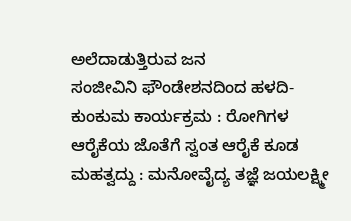ಅಲೆದಾಡುತ್ತಿರುವ ಜನ
ಸಂಜೀವಿನಿ ಫೌಂಡೇಶನದಿಂದ ಹಳದಿ-ಕುಂಕುಮ ಕಾರ್ಯಕ್ರಮ : ರೋಗಿಗಳ ಆರೈಕೆಯ ಜೊತೆಗೆ ಸ್ವಂತ ಆರೈಕೆ ಕೂಡ ಮಹತ್ವದ್ದು : ಮನೋವೈದ್ಯ ತಜ್ಞೆ ಜಯಲಕ್ಷ್ಮೀ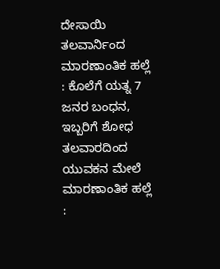ದೇಸಾಯಿ
ತಲವಾರ್ನಿಂದ ಮಾರಣಾಂತಿಕ ಹಲ್ಲೆ : ಕೊಲೆಗೆ ಯತ್ನ 7 ಜನರ ಬಂಧನ, ಇಬ್ಬರಿಗೆ ಶೋಧ
ತಲವಾರದಿಂದ ಯುವಕನ ಮೇಲೆ ಮಾರಣಾಂತಿಕ ಹಲ್ಲೆ :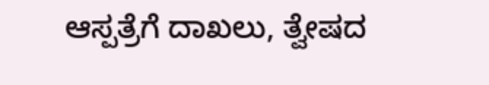ಆಸ್ಪತ್ರೆಗೆ ದಾಖಲು, ತ್ವೇಷದ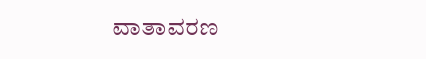ವಾತಾವರಣ